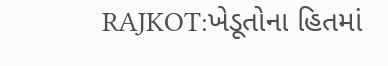RAJKOT:ખેડૂતોના હિતમાં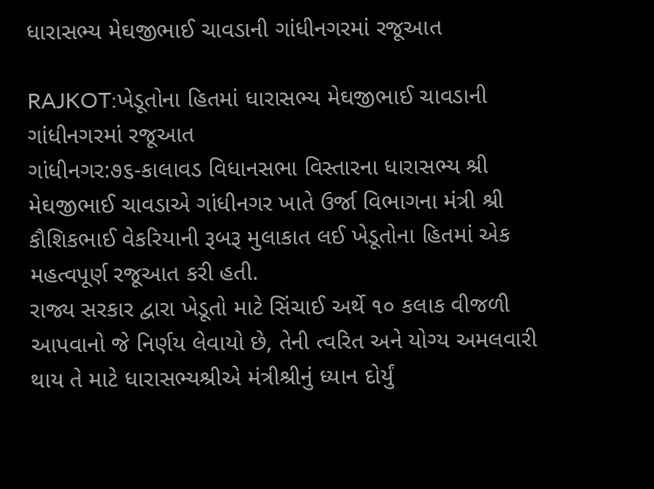ધારાસભ્ય મેઘજીભાઈ ચાવડાની ગાંધીનગરમાં રજૂઆત

RAJKOT:ખેડૂતોના હિતમાં ધારાસભ્ય મેઘજીભાઈ ચાવડાની ગાંધીનગરમાં રજૂઆત
ગાંધીનગર:૭૬-કાલાવડ વિધાનસભા વિસ્તારના ધારાસભ્ય શ્રી મેઘજીભાઈ ચાવડાએ ગાંધીનગર ખાતે ઉર્જા વિભાગના મંત્રી શ્રી કૌશિકભાઈ વેકરિયાની રૂબરૂ મુલાકાત લઈ ખેડૂતોના હિતમાં એક મહત્વપૂર્ણ રજૂઆત કરી હતી.
રાજ્ય સરકાર દ્વારા ખેડૂતો માટે સિંચાઈ અર્થે ૧૦ કલાક વીજળી આપવાનો જે નિર્ણય લેવાયો છે, તેની ત્વરિત અને યોગ્ય અમલવારી થાય તે માટે ધારાસભ્યશ્રીએ મંત્રીશ્રીનું ધ્યાન દોર્યું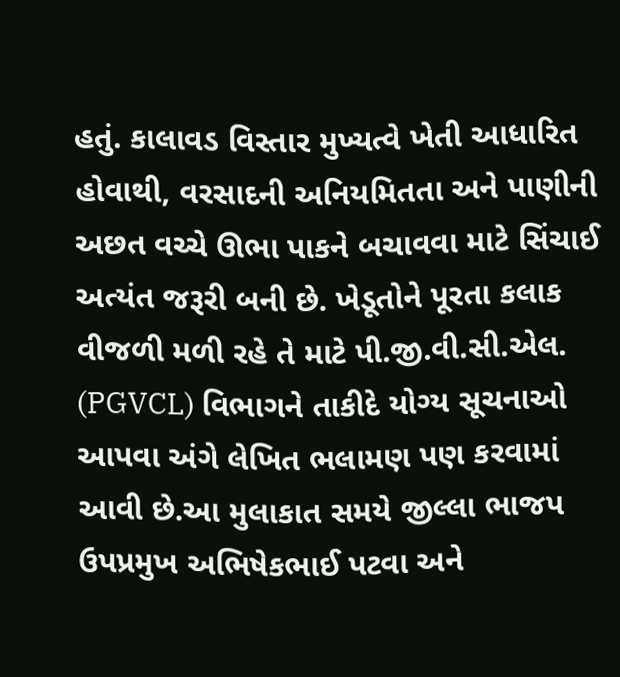હતું. કાલાવડ વિસ્તાર મુખ્યત્વે ખેતી આધારિત હોવાથી, વરસાદની અનિયમિતતા અને પાણીની અછત વચ્ચે ઊભા પાકને બચાવવા માટે સિંચાઈ અત્યંત જરૂરી બની છે. ખેડૂતોને પૂરતા કલાક વીજળી મળી રહે તે માટે પી.જી.વી.સી.એલ. (PGVCL) વિભાગને તાકીદે યોગ્ય સૂચનાઓ આપવા અંગે લેખિત ભલામણ પણ કરવામાં આવી છે.આ મુલાકાત સમયે જીલ્લા ભાજપ ઉપપ્રમુખ અભિષેકભાઈ પટવા અને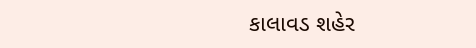કાલાવડ શહેર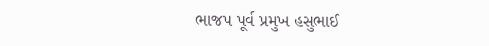ભાજપ પૂર્વ પ્રમુખ હસુભાઈ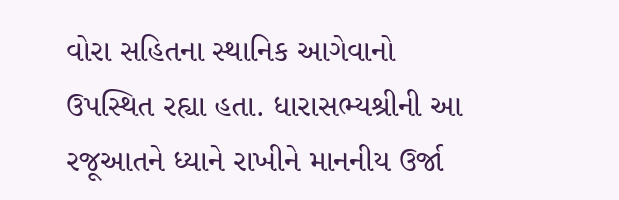વોરા સહિતના સ્થાનિક આગેવાનો ઉપસ્થિત રહ્યા હતા. ધારાસભ્યશ્રીની આ રજૂઆતને ધ્યાને રાખીને માનનીય ઉર્જા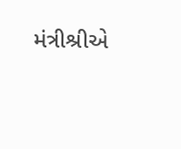મંત્રીશ્રીએ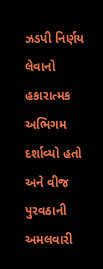ઝડપી નિર્ણય લેવાનો હકારાત્મક અભિગમ દર્શાવ્યો હતો અને વીજ પુરવઠાની અમલવારી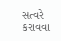સત્વરે કરાવવા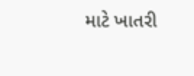માટે ખાતરી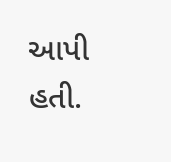આપી હતી.